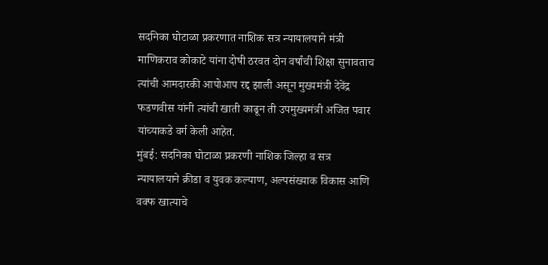सदनिका घोटाळा प्रकरणात नाशिक सत्र न्यायालयाने मंत्री माणिकराव कोकाटे यांना दोषी ठरवत दोन वर्षांची शिक्षा सुनावताच त्यांची आमदारकी आपोआप रद्द झाली असून मुख्यमंत्री देवेंद्र फडणवीस यांनी त्यांची खाती काढून ती उपमुख्यमंत्री अजित पवार यांच्याकडे वर्ग केली आहेत.
मुंबई: सदनिका घोटाळा प्रकरणी नाशिक जिल्हा व सत्र न्यायालयाने क्रीडा व युवक कल्याण, अल्पसंख्याक विकास आणि वक्फ खात्याचे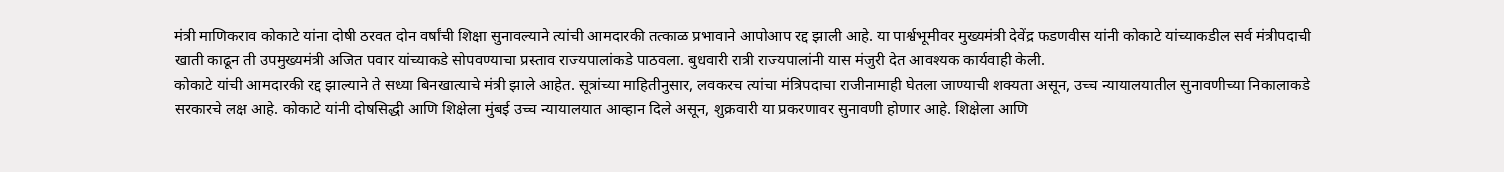मंत्री माणिकराव कोकाटे यांना दोषी ठरवत दोन वर्षांची शिक्षा सुनावल्याने त्यांची आमदारकी तत्काळ प्रभावाने आपोआप रद्द झाली आहे. या पार्श्वभूमीवर मुख्यमंत्री देवेंद्र फडणवीस यांनी कोकाटे यांच्याकडील सर्व मंत्रीपदाची खाती काढून ती उपमुख्यमंत्री अजित पवार यांच्याकडे सोपवण्याचा प्रस्ताव राज्यपालांकडे पाठवला. बुधवारी रात्री राज्यपालांनी यास मंजुरी देत आवश्यक कार्यवाही केली.
कोकाटे यांची आमदारकी रद्द झाल्याने ते सध्या बिनखात्याचे मंत्री झाले आहेत. सूत्रांच्या माहितीनुसार, लवकरच त्यांचा मंत्रिपदाचा राजीनामाही घेतला जाण्याची शक्यता असून, उच्च न्यायालयातील सुनावणीच्या निकालाकडे सरकारचे लक्ष आहे. कोकाटे यांनी दोषसिद्धी आणि शिक्षेला मुंबई उच्च न्यायालयात आव्हान दिले असून, शुक्रवारी या प्रकरणावर सुनावणी होणार आहे. शिक्षेला आणि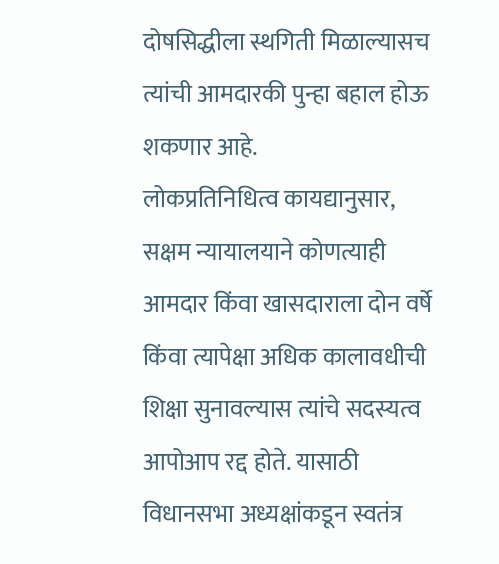दोषसिद्धीला स्थगिती मिळाल्यासच त्यांची आमदारकी पुन्हा बहाल होऊ शकणार आहे.
लोकप्रतिनिधित्व कायद्यानुसार, सक्षम न्यायालयाने कोणत्याही आमदार किंवा खासदाराला दोन वर्षे किंवा त्यापेक्षा अधिक कालावधीची शिक्षा सुनावल्यास त्यांचे सदस्यत्व आपोआप रद्द होते. यासाठी विधानसभा अध्यक्षांकडून स्वतंत्र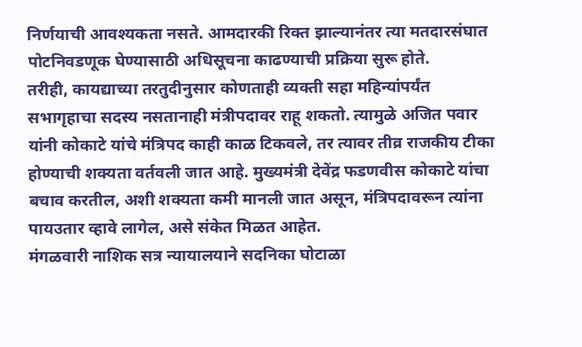निर्णयाची आवश्यकता नसते. आमदारकी रिक्त झाल्यानंतर त्या मतदारसंघात पोटनिवडणूक घेण्यासाठी अधिसूचना काढण्याची प्रक्रिया सुरू होते.
तरीही, कायद्याच्या तरतुदीनुसार कोणताही व्यक्ती सहा महिन्यांपर्यंत सभागृहाचा सदस्य नसतानाही मंत्रीपदावर राहू शकतो. त्यामुळे अजित पवार यांनी कोकाटे यांचे मंत्रिपद काही काळ टिकवले, तर त्यावर तीव्र राजकीय टीका होण्याची शक्यता वर्तवली जात आहे. मुख्यमंत्री देवेंद्र फडणवीस कोकाटे यांचा बचाव करतील, अशी शक्यता कमी मानली जात असून, मंत्रिपदावरून त्यांना पायउतार व्हावे लागेल, असे संकेत मिळत आहेत.
मंगळवारी नाशिक सत्र न्यायालयाने सदनिका घोटाळा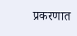प्रकरणात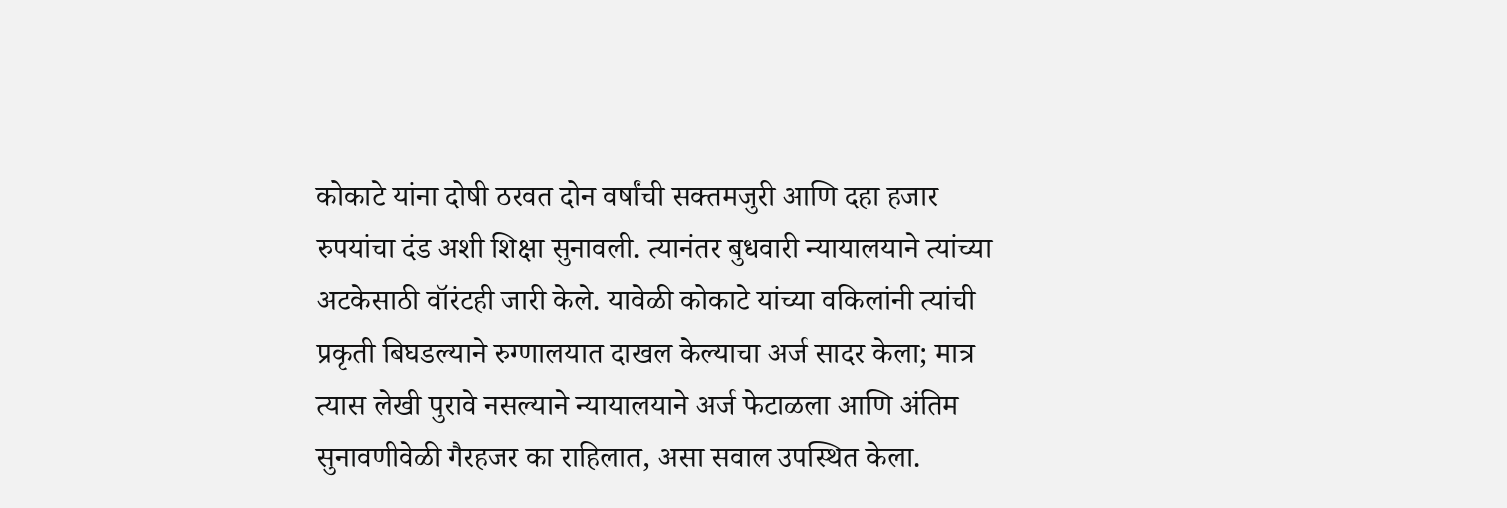कोकाटे यांना दोषी ठरवत दोन वर्षांची सक्तमजुरी आणि दहा हजार रुपयांचा दंड अशी शिक्षा सुनावली. त्यानंतर बुधवारी न्यायालयाने त्यांच्या अटकेसाठी वॉरंटही जारी केले. यावेळी कोकाटे यांच्या वकिलांनी त्यांची प्रकृती बिघडल्याने रुग्णालयात दाखल केल्याचा अर्ज सादर केला; मात्र त्यास लेखी पुरावे नसल्याने न्यायालयाने अर्ज फेटाळला आणि अंतिम सुनावणीवेळी गैरहजर का राहिलात, असा सवाल उपस्थित केला.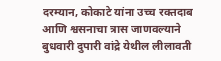दरम्यान, कोकाटे यांना उच्च रक्तदाब आणि श्वसनाचा त्रास जाणवल्याने बुधवारी दुपारी वांद्रे येथील लीलावती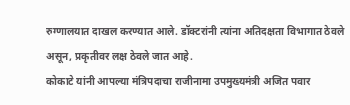रुग्णालयात दाखल करण्यात आले. डॉक्टरांनी त्यांना अतिदक्षता विभागात ठेवले असून, प्रकृतीवर लक्ष ठेवले जात आहे.
कोकाटे यांनी आपल्या मंत्रिपदाचा राजीनामा उपमुख्यमंत्री अजित पवार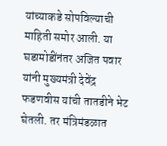यांच्याकडे सोपविल्याची माहिती समोर आली. या घडामोडींनंतर अजित पवार यांनी मुख्यमंत्री देवेंद्र फडणवीस यांची तातडीने भेट घेतली. तर मंत्रिमंडळात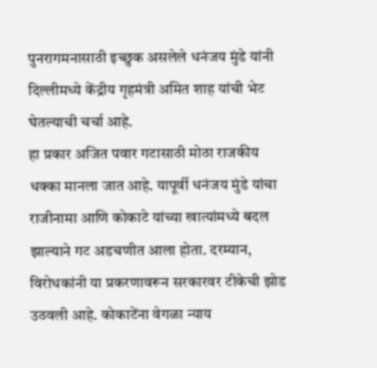पुनरागमनासाठी इच्छुक असलेले धनंजय मुंडे यांनी दिल्लीमध्ये केंद्रीय गृहमंत्री अमित शाह यांची भेट घेतल्याची चर्चा आहे.
हा प्रकार अजित पवार गटासाठी मोठा राजकीय धक्का मानला जात आहे. यापूर्वी धनंजय मुंडे यांचा राजीनामा आणि कोकाटे यांच्या खात्यांमध्ये बदल झाल्याने गट अडचणीत आला होता. दरम्यान, विरोधकांनी या प्रकरणावरून सरकारवर टीकेची झोड उठवली आहे. कोकाटेंना वेगळा न्याय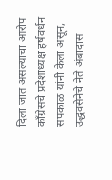दिला जात असल्याचा आरोप काँग्रेसचे प्रदेशाध्यक्ष हर्षवर्धन सपकाळ यांनी केला असून, उद्धवसेनेचे नेते अंबादास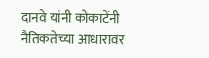दानवे यांनी कोकाटेंनी नैतिकतेच्या आधारावर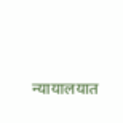न्यायालयात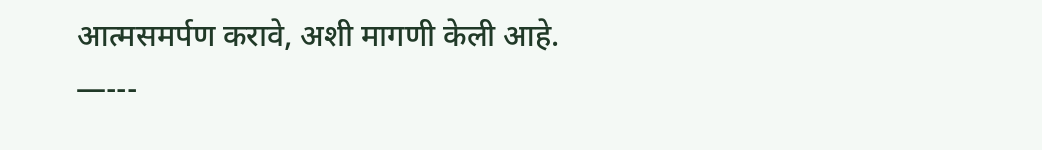आत्मसमर्पण करावे, अशी मागणी केली आहे.
—---